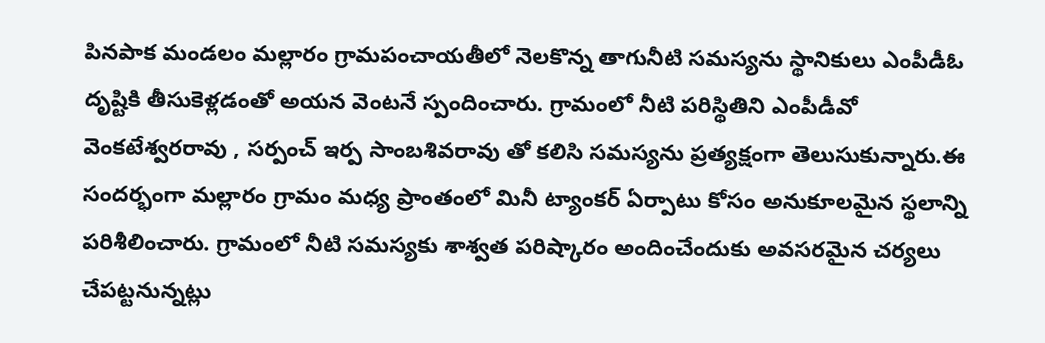పినపాక మండలం మల్లారం గ్రామపంచాయతీలో నెలకొన్న తాగునీటి సమస్యను స్థానికులు ఎంపీడీఓ దృష్టికి తీసుకెళ్లడంతో అయన వెంటనే స్పందించారు. గ్రామంలో నీటి పరిస్థితిని ఎంపీడీవో వెంకటేశ్వరరావు , సర్పంచ్ ఇర్ప సాంబశివరావు తో కలిసి సమస్యను ప్రత్యక్షంగా తెలుసుకున్నారు.ఈ సందర్భంగా మల్లారం గ్రామం మధ్య ప్రాంతంలో మినీ ట్యాంకర్ ఏర్పాటు కోసం అనుకూలమైన స్థలాన్ని పరిశీలించారు. గ్రామంలో నీటి సమస్యకు శాశ్వత పరిష్కారం అందించేందుకు అవసరమైన చర్యలు చేపట్టనున్నట్లు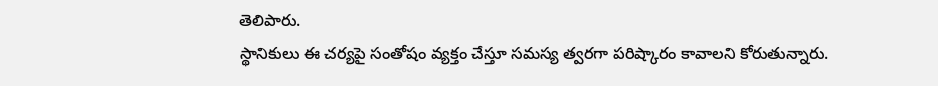తెలిపారు.
స్థానికులు ఈ చర్యపై సంతోషం వ్యక్తం చేస్తూ సమస్య త్వరగా పరిష్కారం కావాలని కోరుతున్నారు.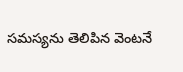సమస్యను తెలిపిన వెంటనే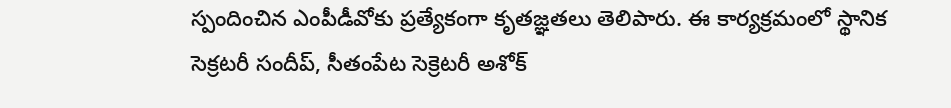స్పందించిన ఎంపీడీవోకు ప్రత్యేకంగా కృతజ్ఞతలు తెలిపారు. ఈ కార్యక్రమంలో స్థానిక సెక్రటరీ సందీప్, సీతంపేట సెక్రెటరీ అశోక్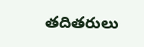తదితరులు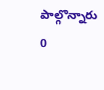పాల్గొన్నారు
0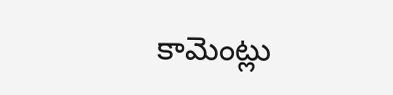కామెంట్లు